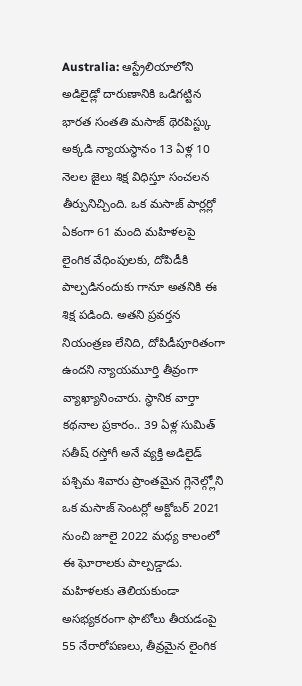Australia: ఆస్ట్రేలియాలోని అడిలైడ్లో దారుణానికి ఒడిగట్టిన భారత సంతతి మసాజ్ థెరపిస్ట్కు అక్కడి న్యాయస్థానం 13 ఏళ్ల 10 నెలల జైలు శిక్ష విధిస్తూ సంచలన తీర్పునిచ్చింది. ఒక మసాజ్ పార్లర్లో ఏకంగా 61 మంది మహిళలపై లైంగిక వేధింపులకు, దోపిడీకి పాల్పడినందుకు గానూ అతనికి ఈ శిక్ష పడింది. అతని ప్రవర్తన నియంత్రణ లేనిది, దోపిడీపూరితంగా ఉందని న్యాయమూర్తి తీవ్రంగా వ్యాఖ్యానించారు. స్థానిక వార్తా కథనాల ప్రకారం.. 39 ఏళ్ల సుమిత్ సతీష్ రస్తోగీ అనే వ్యక్తి అడిలైడ్ పశ్చిమ శివారు ప్రాంతమైన గ్లెనెల్గ్లోని ఒక మసాజ్ సెంటర్లో అక్టోబర్ 2021 నుంచి జూలై 2022 మధ్య కాలంలో ఈ ఘోరాలకు పాల్పడ్డాడు. మహిళలకు తెలియకుండా అసభ్యకరంగా ఫొటోలు తీయడంపై 55 నేరారోపణలు, తీవ్రమైన లైంగిక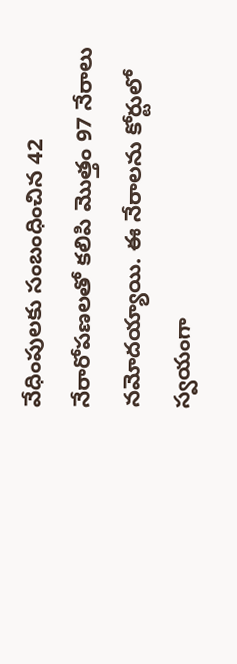వేధింపులకు సంబంధించిన 42 నేరారోపణలతో కలిపి మొత్తం 97 నేరాలు నమోదయ్యాయి. ఈ నేరాలను కోర్టులో స్వయంగా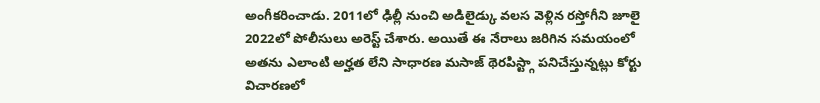అంగీకరించాడు. 2011లో ఢిల్లీ నుంచి అడిలైడ్కు వలస వెళ్లిన రస్తోగీని జూలై 2022లో పోలీసులు అరెస్ట్ చేశారు. అయితే ఈ నేరాలు జరిగిన సమయంలో అతను ఎలాంటి అర్హత లేని సాధారణ మసాజ్ థెరపిస్ట్గా పనిచేస్తున్నట్లు కోర్టు విచారణలో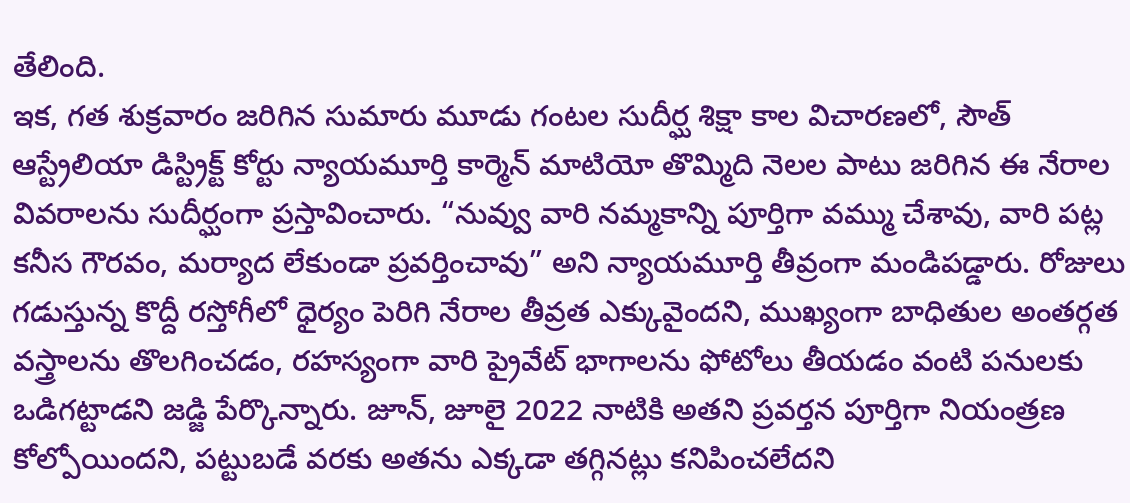తేలింది.
ఇక, గత శుక్రవారం జరిగిన సుమారు మూడు గంటల సుదీర్ఘ శిక్షా కాల విచారణలో, సౌత్ ఆస్ట్రేలియా డిస్ట్రిక్ట్ కోర్టు న్యాయమూర్తి కార్మెన్ మాటియో తొమ్మిది నెలల పాటు జరిగిన ఈ నేరాల వివరాలను సుదీర్ఘంగా ప్రస్తావించారు. “నువ్వు వారి నమ్మకాన్ని పూర్తిగా వమ్ము చేశావు, వారి పట్ల కనీస గౌరవం, మర్యాద లేకుండా ప్రవర్తించావు” అని న్యాయమూర్తి తీవ్రంగా మండిపడ్డారు. రోజులు గడుస్తున్న కొద్దీ రస్తోగీలో ధైర్యం పెరిగి నేరాల తీవ్రత ఎక్కువైందని, ముఖ్యంగా బాధితుల అంతర్గత వస్త్రాలను తొలగించడం, రహస్యంగా వారి ప్రైవేట్ భాగాలను ఫోటోలు తీయడం వంటి పనులకు ఒడిగట్టాడని జడ్జి పేర్కొన్నారు. జూన్, జూలై 2022 నాటికి అతని ప్రవర్తన పూర్తిగా నియంత్రణ కోల్పోయిందని, పట్టుబడే వరకు అతను ఎక్కడా తగ్గినట్లు కనిపించలేదని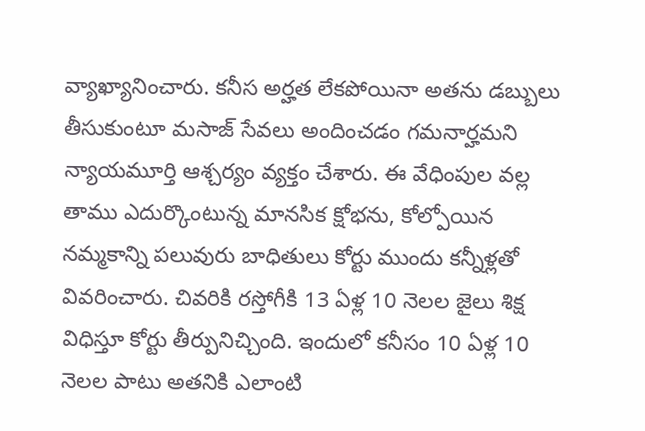వ్యాఖ్యానించారు. కనీస అర్హత లేకపోయినా అతను డబ్బులు తీసుకుంటూ మసాజ్ సేవలు అందించడం గమనార్హమని న్యాయమూర్తి ఆశ్చర్యం వ్యక్తం చేశారు. ఈ వేధింపుల వల్ల తాము ఎదుర్కొంటున్న మానసిక క్షోభను, కోల్పోయిన నమ్మకాన్ని పలువురు బాధితులు కోర్టు ముందు కన్నీళ్లతో వివరించారు. చివరికి రస్తోగీకి 13 ఏళ్ల 10 నెలల జైలు శిక్ష విధిస్తూ కోర్టు తీర్పునిచ్చింది. ఇందులో కనీసం 10 ఏళ్ల 10 నెలల పాటు అతనికి ఎలాంటి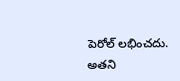పెరోల్ లభించదు. అతని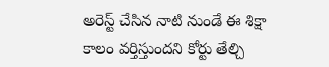అరెస్ట్ చేసిన నాటి నుండే ఈ శిక్షా కాలం వర్తిస్తుందని కోర్టు తేల్చి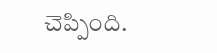చెప్పింది.